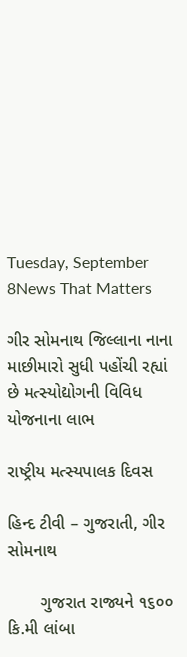Tuesday, September 8News That Matters

ગીર સોમનાથ જિલ્લાના નાના માછીમારો સુધી પહોંચી રહ્યાં છે મત્સ્યોદ્યોગની વિવિધ યોજનાના લાભ

રાષ્ટ્રીય મત્સ્યપાલક દિવસ

હિન્દ ટીવી – ગુજરાતી, ગીર સોમનાથ

       ગુજરાત રાજ્યને ૧૬૦૦ કિ.મી લાંબા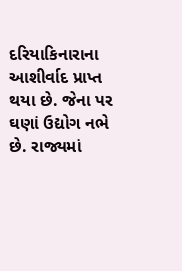દરિયાકિનારાના આશીર્વાદ પ્રાપ્ત થયા છે. જેના પર ઘણાં ઉદ્યોગ નભે છે. રાજ્યમાં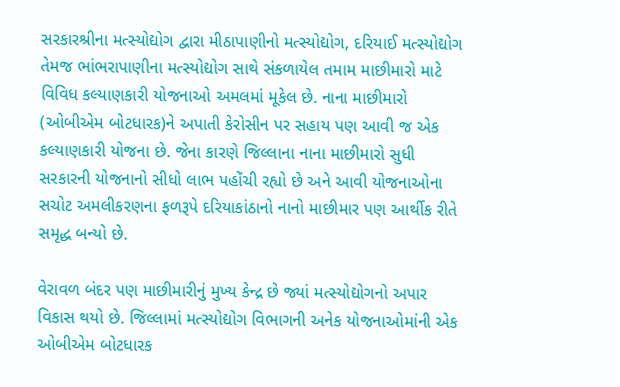સરકારશ્રીના મત્સ્યોદ્યોગ દ્વારા મીઠાપાણીનો મત્સ્યોદ્યોગ, દરિયાઈ મત્સ્યોદ્યોગ તેમજ ભાંભરાપાણીના મત્સ્યોદ્યોગ સાથે સંકળાયેલ તમામ માછીમારો માટે વિવિધ કલ્યાણકારી યોજનાઓ અમલમાં મૂકેલ છે. નાના માછીમારો (ઓબીએમ બોટધારક)ને અપાતી કેરોસીન પર સહાય પણ આવી જ એક કલ્યાણકારી યોજના છે. જેના કારણે જિલ્લાના નાના માછીમારો સુધી સરકારની યોજનાનો સીધો લાભ પહોંચી રહ્યો છે અને આવી યોજનાઓના સચોટ અમલીકરણના ફળરૂપે દરિયાકાંઠાનો નાનો માછીમાર પણ આર્થીક રીતે સમૃદ્ધ બન્યો છે.

વેરાવળ બંદર પણ માછીમારીનું મુખ્ય કેન્દ્ર છે જ્યાં મત્સ્યોદ્યોગનો અપાર વિકાસ થયો છે. જિલ્લામાં મત્સ્યોદ્યોગ વિભાગની અનેક યોજનાઓમાંની એક ઓબીએમ બોટધારક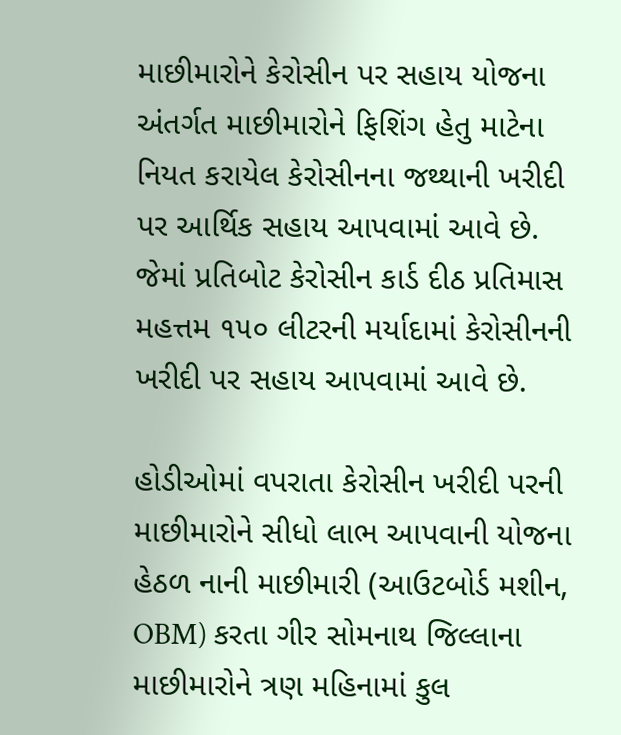માછીમારોને કેરોસીન પર સહાય યોજના અંતર્ગત માછીમારોને ફિશિંગ હેતુ માટેના નિયત કરાયેલ કેરોસીનના જથ્થાની ખરીદી પર આર્થિક સહાય આપવામાં આવે છે. જેમાં પ્રતિબોટ કેરોસીન કાર્ડ દીઠ પ્રતિમાસ મહત્તમ ૧૫૦ લીટરની મર્યાદામાં કેરોસીનની ખરીદી પર સહાય આપવામાં આવે છે.

હોડીઓમાં વપરાતા કેરોસીન ખરીદી પરની માછીમારોને સીધો લાભ આપવાની યોજના હેઠળ નાની માછીમારી (આઉટબોર્ડ મશીન, OBM) કરતા ગીર સોમનાથ જિલ્લાના માછીમારોને ત્રણ મહિનામાં કુલ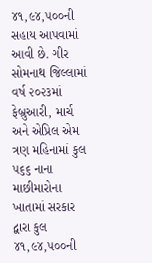૪૧,૯૪,૫૦૦ની સહાય આપવામાં આવી છે. ગીર સોમનાથ જિલ્લામાં વર્ષ ૨૦૨૩માં ફેબ્રુઆરી, માર્ચ અને એપ્રિલ એમ ત્રણ મહિનામાં કુલ ૫૬૬ નાના માછીમારોના ખાતામાં સરકાર દ્વારા કુલ ૪૧,૯૪,૫૦૦ની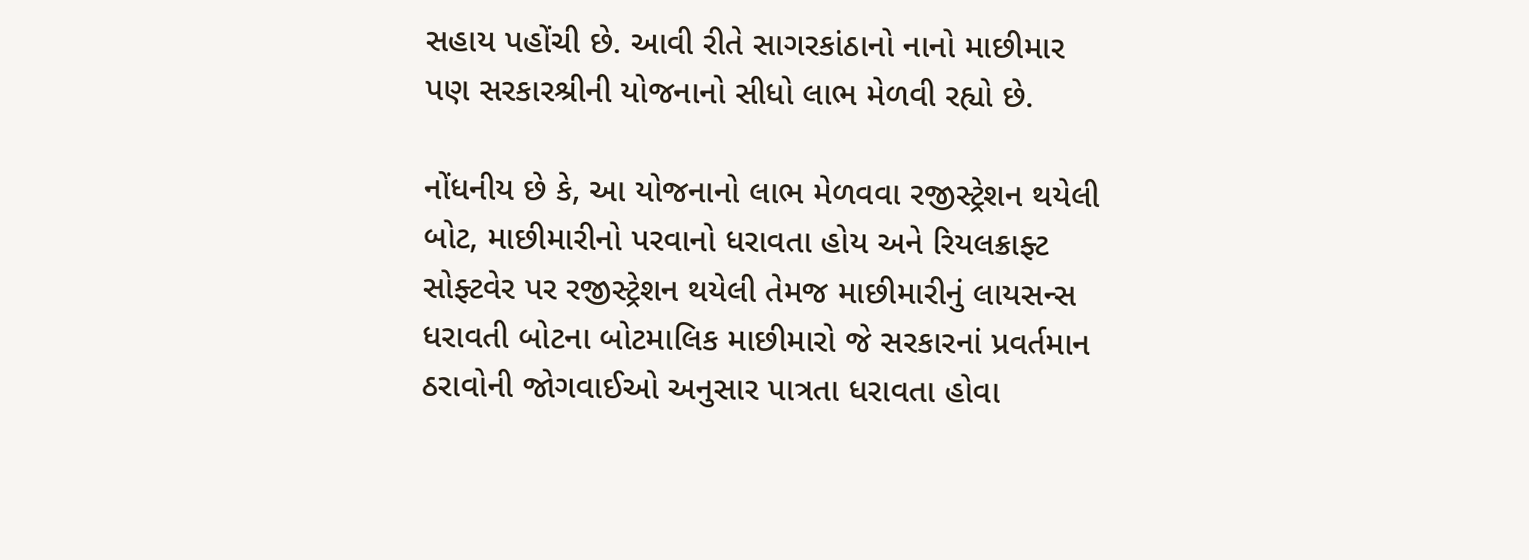સહાય પહોંચી છે. આવી રીતે સાગરકાંઠાનો નાનો માછીમાર પણ સરકારશ્રીની યોજનાનો સીધો લાભ મેળવી રહ્યો છે.

નોંધનીય છે કે, આ યોજનાનો લાભ મેળવવા રજીસ્ટ્રેશન થયેલી બોટ, માછીમારીનો પરવાનો ધરાવતા હોય અને રિયલક્રાફ્ટ સોફ્ટવેર પર રજીસ્ટ્રેશન થયેલી તેમજ માછીમારીનું લાયસન્સ ધરાવતી બોટના બોટમાલિક માછીમારો જે સરકારનાં પ્રવર્તમાન ઠરાવોની જોગવાઈઓ અનુસાર પાત્રતા ધરાવતા હોવા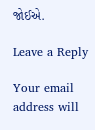જોઈએ.

Leave a Reply

Your email address will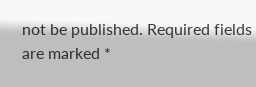not be published. Required fields are marked *